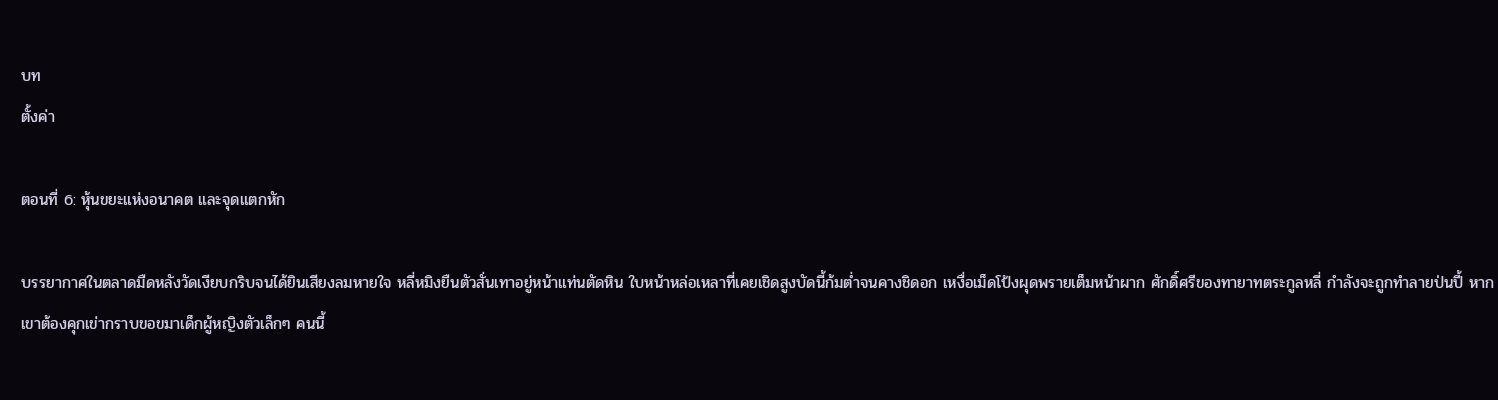บท
ตั้งค่า

ตอนที่ 6: หุ้นขยะแห่งอนาคต และจุดแตกหัก

บรรยากาศในตลาดมืดหลังวัดเงียบกริบจนได้ยินเสียงลมหายใจ หลี่หมิงยืนตัวสั่นเทาอยู่หน้าแท่นตัดหิน ใบหน้าหล่อเหลาที่เคยเชิดสูงบัดนี้ก้มต่ำจนคางชิดอก เหงื่อเม็ดโป้งผุดพรายเต็มหน้าผาก ศักดิ์ศรีของทายาทตระกูลหลี่ กำลังจะถูกทำลายป่นปี้ หากเขาต้องคุกเข่ากราบขอขมาเด็กผู้หญิงตัวเล็กๆ คนนี้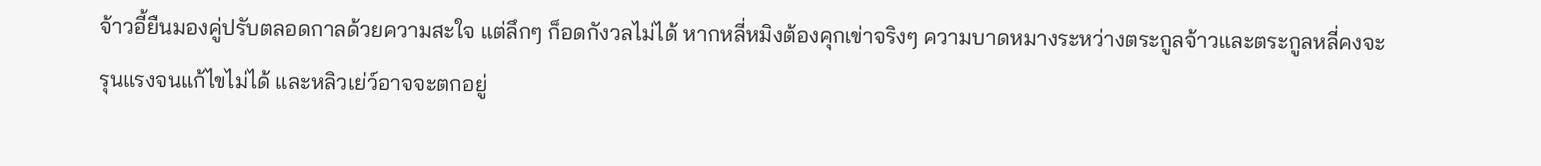จ้าวอี้ยืนมองคู่ปรับตลอดกาลด้วยความสะใจ แต่ลึกๆ ก็อดกังวลไม่ได้ หากหลี่หมิงต้องคุกเข่าจริงๆ ความบาดหมางระหว่างตระกูลจ้าวและตระกูลหลี่คงจะรุนแรงจนแก้ไขไม่ได้ และหลิวเย่ว์อาจจะตกอยู่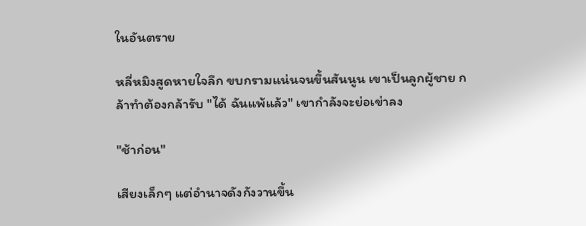ในอันตราย

หลี่หมิงสูดหายใจลึก ขบกรามแน่นจนขึ้นสันนูน เขาเป็นลูกผู้ชาย กล้าทำต้องกล้ารับ "ได้ ฉันแพ้แล้ว" เขากำลังจะย่อเข่าลง

"ช้าก่อน"

เสียงเล็กๆ แต่อำนาจดังกังวานขึ้น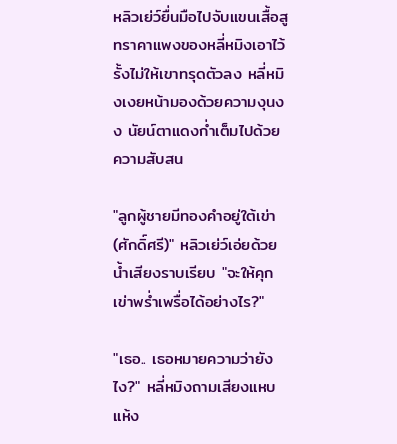หลิวเย่ว์ยื่นมือไปจับแขนเสื้อสูทราคาแพงของหลี่หมิงเอาไว้ รั้งไม่ให้เขาทรุดตัวลง หลี่หมิงเงยหน้ามองด้วยความงุนงง นัยน์ตาแดงก่ำเต็มไปด้วยความสับสน

"ลูกผู้ชายมีทองคำอยู่ใต้เข่า (ศักดิ์ศรี)" หลิวเย่ว์เอ่ยด้วยน้ำเสียงราบเรียบ "จะให้คุกเข่าพร่ำเพรื่อได้อย่างไร?"

"เธอ.. เธอหมายความว่ายังไง?" หลี่หมิงถามเสียงแหบแห้ง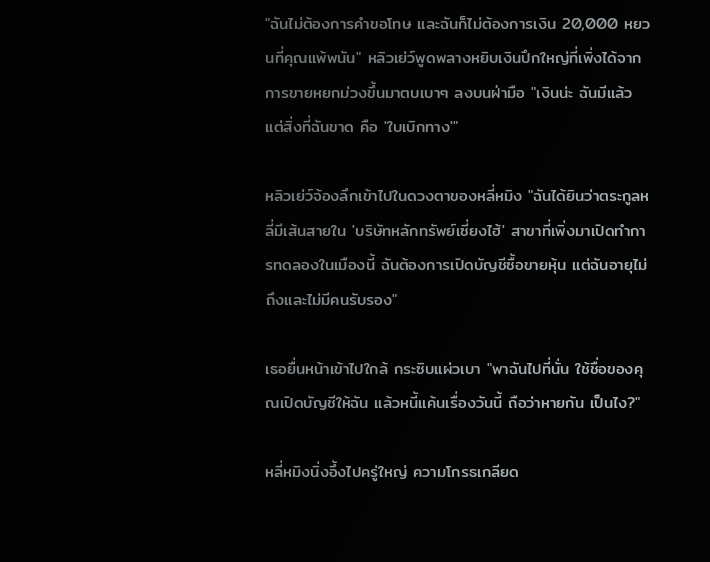"ฉันไม่ต้องการคำขอโทษ และฉันก็ไม่ต้องการเงิน 20,000 หยวนที่คุณแพ้พนัน" หลิวเย่ว์พูดพลางหยิบเงินปึกใหญ่ที่เพิ่งได้จากการขายหยกม่วงขึ้นมาตบเบาๆ ลงบนฝ่ามือ "เงินน่ะ ฉันมีแล้ว แต่สิ่งที่ฉันขาด คือ 'ใบเบิกทาง'"

หลิวเย่ว์จ้องลึกเข้าไปในดวงตาของหลี่หมิง "ฉันได้ยินว่าตระกูลหลี่มีเส้นสายใน 'บริษัทหลักทรัพย์เซี่ยงไฮ้' สาขาที่เพิ่งมาเปิดทำการทดลองในเมืองนี้ ฉันต้องการเปิดบัญชีซื้อขายหุ้น แต่ฉันอายุไม่ถึงและไม่มีคนรับรอง"

เธอยื่นหน้าเข้าไปใกล้ กระซิบแผ่วเบา "พาฉันไปที่นั่น ใช้ชื่อของคุณเปิดบัญชีให้ฉัน แล้วหนี้แค้นเรื่องวันนี้ ถือว่าหายกัน เป็นไง?"

หลี่หมิงนิ่งอึ้งไปครู่ใหญ่ ความโกรธเกลียด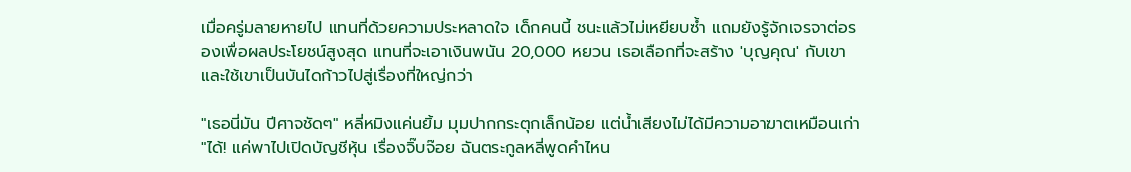เมื่อครู่มลายหายไป แทนที่ด้วยความประหลาดใจ เด็กคนนี้ ชนะแล้วไม่เหยียบซ้ำ แถมยังรู้จักเจรจาต่อรองเพื่อผลประโยชน์สูงสุด แทนที่จะเอาเงินพนัน 20,000 หยวน เธอเลือกที่จะสร้าง 'บุญคุณ' กับเขา และใช้เขาเป็นบันไดก้าวไปสู่เรื่องที่ใหญ่กว่า

"เธอนี่มัน ปีศาจชัดๆ" หลี่หมิงแค่นยิ้ม มุมปากกระตุกเล็กน้อย แต่น้ำเสียงไม่ได้มีความอาฆาตเหมือนเก่า "ได้! แค่พาไปเปิดบัญชีหุ้น เรื่องจิ๊บจ๊อย ฉันตระกูลหลี่พูดคำไหน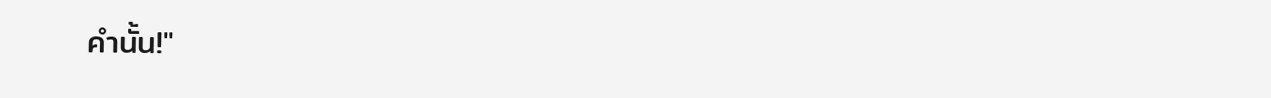คำนั้น!"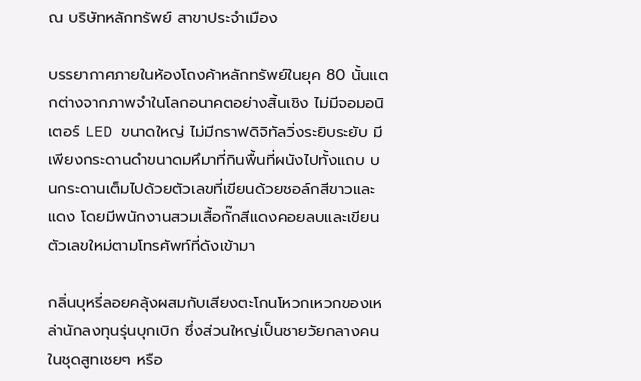ณ บริษัทหลักทรัพย์ สาขาประจำเมือง

บรรยากาศภายในห้องโถงค้าหลักทรัพย์ในยุค 80 นั้นแตกต่างจากภาพจำในโลกอนาคตอย่างสิ้นเชิง ไม่มีจอมอนิเตอร์ LED ขนาดใหญ่ ไม่มีกราฟดิจิทัลวิ่งระยิบระยับ มีเพียงกระดานดำขนาดมหึมาที่กินพื้นที่ผนังไปทั้งแถบ บนกระดานเต็มไปด้วยตัวเลขที่เขียนด้วยชอล์กสีขาวและแดง โดยมีพนักงานสวมเสื้อกั๊กสีแดงคอยลบและเขียนตัวเลขใหม่ตามโทรศัพท์ที่ดังเข้ามา

กลิ่นบุหรี่ลอยคลุ้งผสมกับเสียงตะโกนโหวกเหวกของเหล่านักลงทุนรุ่นบุกเบิก ซึ่งส่วนใหญ่เป็นชายวัยกลางคนในชุดสูทเชยๆ หรือ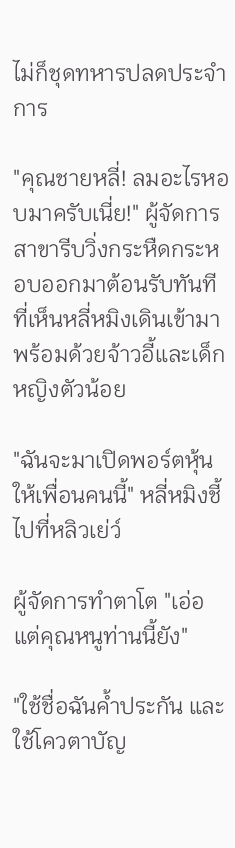ไม่ก็ชุดทหารปลดประจำการ

"คุณชายหลี่! ลมอะไรหอบมาครับเนี่ย!" ผู้จัดการสาขารีบวิ่งกระหืดกระหอบออกมาต้อนรับทันทีที่เห็นหลี่หมิงเดินเข้ามา พร้อมด้วยจ้าวอี้และเด็กหญิงตัวน้อย

"ฉันจะมาเปิดพอร์ตหุ้น ให้เพื่อนคนนี้" หลี่หมิงชี้ไปที่หลิวเย่ว์

ผู้จัดการทำตาโต "เอ่อ แต่คุณหนูท่านนี้ยัง"

"ใช้ชื่อฉันค้ำประกัน และใช้โควตาบัญ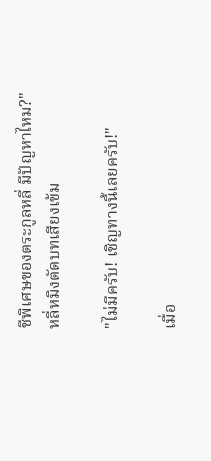ชีพิเศษของตระกูลหลี่ มีปัญหาไหม?" หลี่หมิงตัดบทเสียงเข้ม

"ไม่มีครับ! เชิญทางนี้เลยครับ!"

เมื่อ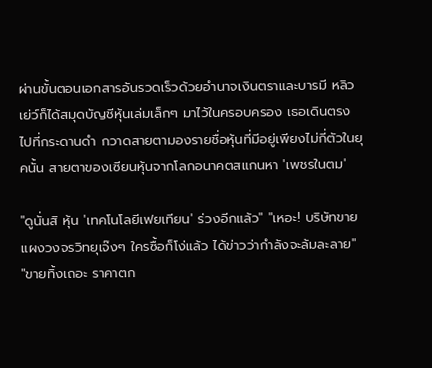ผ่านขั้นตอนเอกสารอันรวดเร็วด้วยอำนาจเงินตราและบารมี หลิวเย่ว์ก็ได้สมุดบัญชีหุ้นเล่มเล็กๆ มาไว้ในครอบครอง เธอเดินตรงไปที่กระดานดำ กวาดสายตามองรายชื่อหุ้นที่มีอยู่เพียงไม่กี่ตัวในยุคนั้น สายตาของเซียนหุ้นจากโลกอนาคตสแกนหา 'เพชรในตม'

"ดูนั่นสิ หุ้น 'เทคโนโลยีเฟยเทียน' ร่วงอีกแล้ว" "เหอะ! บริษัทขายแผงวงจรวิทยุเจ๊งๆ ใครซื้อก็โง่แล้ว ได้ข่าวว่ากำลังจะล้มละลาย" "ขายทิ้งเถอะ ราคาตก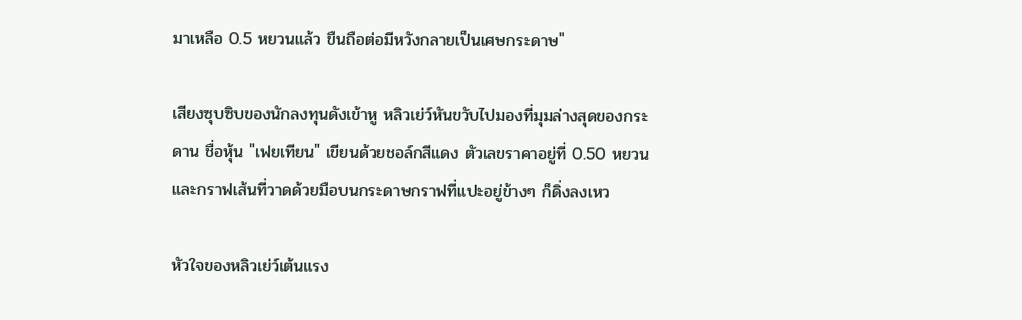มาเหลือ 0.5 หยวนแล้ว ขืนถือต่อมีหวังกลายเป็นเศษกระดาษ"

เสียงซุบซิบของนักลงทุนดังเข้าหู หลิวเย่ว์หันขวับไปมองที่มุมล่างสุดของกระดาน ชื่อหุ้น "เฟยเทียน" เขียนด้วยชอล์กสีแดง ตัวเลขราคาอยู่ที่ 0.50 หยวน และกราฟเส้นที่วาดด้วยมือบนกระดาษกราฟที่แปะอยู่ข้างๆ ก็ดิ่งลงเหว

หัวใจของหลิวเย่ว์เต้นแรง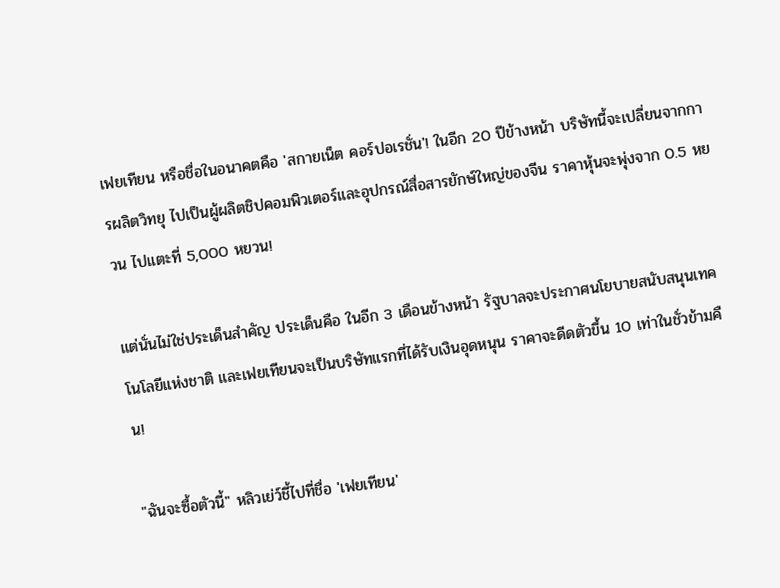เฟยเทียน หรือชื่อในอนาคตคือ 'สกายเน็ต คอร์ปอเรชั่น'! ในอีก 20 ปีข้างหน้า บริษัทนี้จะเปลี่ยนจากการผลิตวิทยุ ไปเป็นผู้ผลิตชิปคอมพิวเตอร์และอุปกรณ์สื่อสารยักษ์ใหญ่ของจีน ราคาหุ้นจะพุ่งจาก 0.5 หยวน ไปแตะที่ 5,000 หยวน!

แต่นั่นไม่ใช่ประเด็นสำคัญ ประเด็นคือ ในอีก 3 เดือนข้างหน้า รัฐบาลจะประกาศนโยบายสนับสนุนเทคโนโลยีแห่งชาติ และเฟยเทียนจะเป็นบริษัทแรกที่ได้รับเงินอุดหนุน ราคาจะดีดตัวขึ้น 10 เท่าในชั่วข้ามคืน!

"ฉันจะซื้อตัวนี้" หลิวเย่ว์ชี้ไปที่ชื่อ 'เฟยเทียน'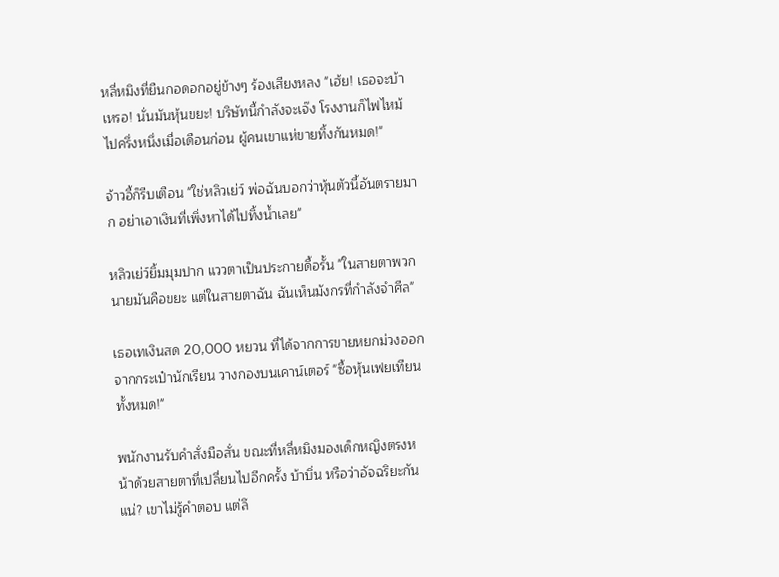หลี่หมิงที่ยืนกอดอกอยู่ข้างๆ ร้องเสียงหลง "เฮ้ย! เธอจะบ้าเหรอ! นั่นมันหุ้นขยะ! บริษัทนี้กำลังจะเจ๊ง โรงงานก็ไฟไหม้ไปครึ่งหนึ่งเมื่อเดือนก่อน ผู้คนเขาแห่ขายทิ้งกันหมด!"

จ้าวอี้ก็รีบเตือน "ใช่หลิวเย่ว์ พ่อฉันบอกว่าหุ้นตัวนี้อันตรายมาก อย่าเอาเงินที่เพิ่งหาได้ไปทิ้งน้ำเลย"

หลิวเย่ว์ยิ้มมุมปาก แววตาเป็นประกายดื้อรั้น "ในสายตาพวกนายมันคือขยะ แต่ในสายตาฉัน ฉันเห็นมังกรที่กำลังจำศีล"

เธอเทเงินสด 20,000 หยวน ที่ได้จากการขายหยกม่วงออกจากกระเป๋านักเรียน วางกองบนเคาน์เตอร์ "ซื้อหุ้นเฟยเทียน ทั้งหมด!"

พนักงานรับคำสั่งมือสั่น ขณะที่หลี่หมิงมองเด็กหญิงตรงหน้าด้วยสายตาที่เปลี่ยนไปอีกครั้ง บ้าบิ่น หรือว่าอัจฉริยะกันแน่? เขาไม่รู้คำตอบ แต่ลึ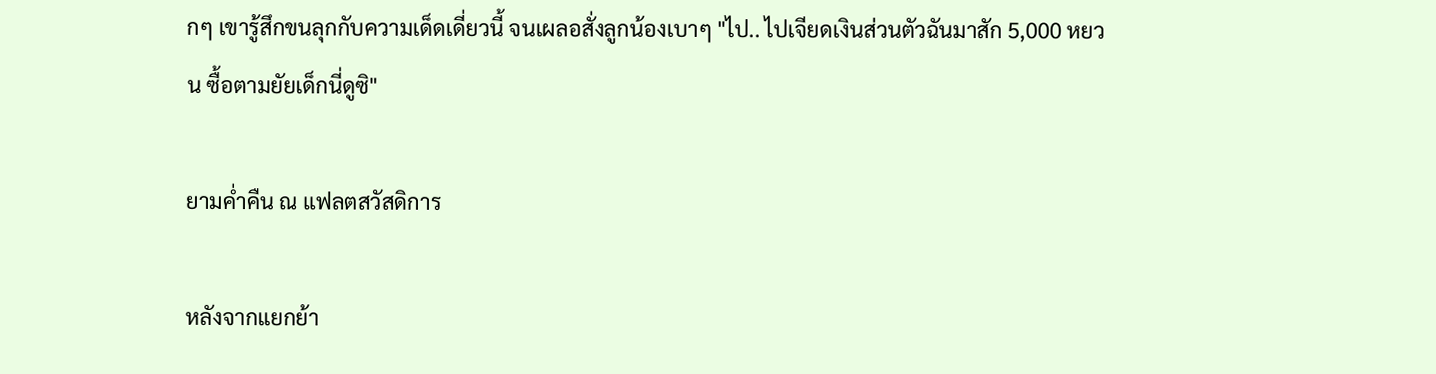กๆ เขารู้สึกขนลุกกับความเด็ดเดี่ยวนี้ จนเผลอสั่งลูกน้องเบาๆ "ไป.. ไปเจียดเงินส่วนตัวฉันมาสัก 5,000 หยวน ซื้อตามยัยเด็กนี่ดูซิ"

ยามค่ำคืน ณ แฟลตสวัสดิการ

หลังจากแยกย้า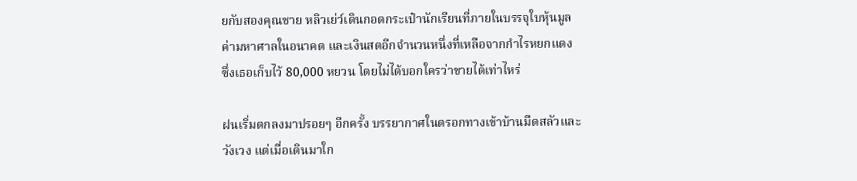ยกับสองคุณชาย หลิวเย่ว์เดินกอดกระเป๋านักเรียนที่ภายในบรรจุใบหุ้นมูลค่ามหาศาลในอนาคต และเงินสดอีกจำนวนหนึ่งที่เหลือจากกำไรหยกแดง ซึ่งเธอเก็บไว้ 80,000 หยวน โดยไม่ได้บอกใครว่าขายได้เท่าไหร่

ฝนเริ่มตกลงมาปรอยๆ อีกครั้ง บรรยากาศในตรอกทางเข้าบ้านมืดสลัวและวังเวง แต่เมื่อเดินมาใก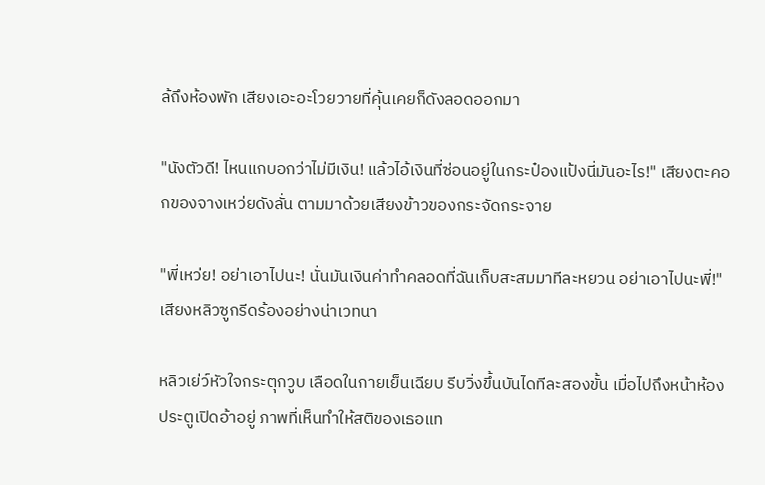ล้ถึงห้องพัก เสียงเอะอะโวยวายที่คุ้นเคยก็ดังลอดออกมา

"นังตัวดี! ไหนแกบอกว่าไม่มีเงิน! แล้วไอ้เงินที่ซ่อนอยู่ในกระป๋องแป้งนี่มันอะไร!" เสียงตะคอกของจางเหว่ยดังลั่น ตามมาด้วยเสียงข้าวของกระจัดกระจาย

"พี่เหว่ย! อย่าเอาไปนะ! นั่นมันเงินค่าทำคลอดที่ฉันเก็บสะสมมาทีละหยวน อย่าเอาไปนะพี่!" เสียงหลิวซูกรีดร้องอย่างน่าเวทนา

หลิวเย่ว์หัวใจกระตุกวูบ เลือดในกายเย็นเฉียบ รีบวิ่งขึ้นบันไดทีละสองขั้น เมื่อไปถึงหน้าห้อง ประตูเปิดอ้าอยู่ ภาพที่เห็นทำให้สติของเธอแท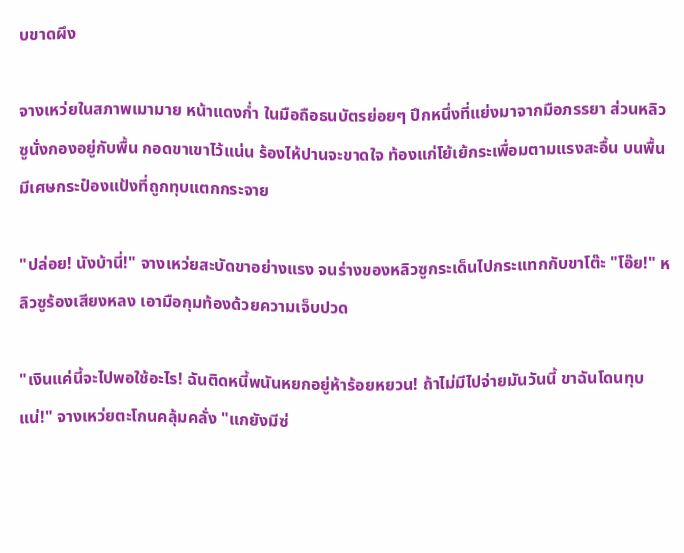บขาดผึง

จางเหว่ยในสภาพเมามาย หน้าแดงก่ำ ในมือถือธนบัตรย่อยๆ ปึกหนึ่งที่แย่งมาจากมือภรรยา ส่วนหลิวซูนั่งกองอยู่กับพื้น กอดขาเขาไว้แน่น ร้องไห้ปานจะขาดใจ ท้องแก่โย้เย้กระเพื่อมตามแรงสะอื้น บนพื้นมีเศษกระป๋องแป้งที่ถูกทุบแตกกระจาย

"ปล่อย! นังบ้านี่!" จางเหว่ยสะบัดขาอย่างแรง จนร่างของหลิวซูกระเด็นไปกระแทกกับขาโต๊ะ "โอ๊ย!" หลิวซูร้องเสียงหลง เอามือกุมท้องด้วยความเจ็บปวด

"เงินแค่นี้จะไปพอใช้อะไร! ฉันติดหนี้พนันหยกอยู่ห้าร้อยหยวน! ถ้าไม่มีไปจ่ายมันวันนี้ ขาฉันโดนทุบแน่!" จางเหว่ยตะโกนคลุ้มคลั่ง "แกยังมีซ่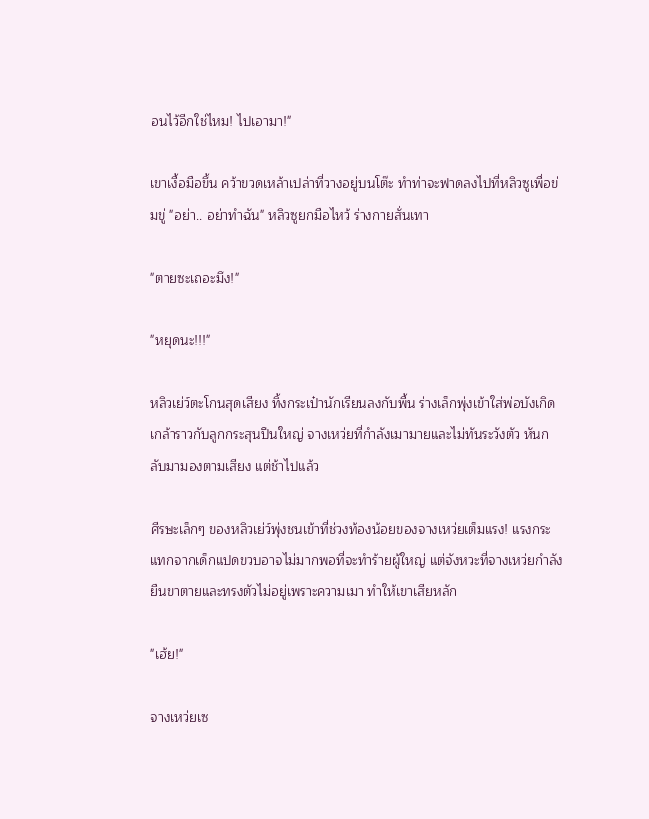อนไว้อีกใช่ไหม! ไปเอามา!"

เขาเงื้อมือขึ้น คว้าขวดเหล้าเปล่าที่วางอยู่บนโต๊ะ ทำท่าจะฟาดลงไปที่หลิวซูเพื่อข่มขู่ "อย่า.. อย่าทำฉัน" หลิวซูยกมือไหว้ ร่างกายสั่นเทา

"ตายซะเถอะมึง!"

"หยุดนะ!!!"

หลิวเย่ว์ตะโกนสุดเสียง ทิ้งกระเป๋านักเรียนลงกับพื้น ร่างเล็กพุ่งเข้าใส่พ่อบังเกิดเกล้าราวกับลูกกระสุนปืนใหญ่ จางเหว่ยที่กำลังเมามายและไม่ทันระวังตัว หันกลับมามองตามเสียง แต่ช้าไปแล้ว

ศีรษะเล็กๆ ของหลิวเย่ว์พุ่งชนเข้าที่ช่วงท้องน้อยของจางเหว่ยเต็มแรง! แรงกระแทกจากเด็กแปดขวบอาจไม่มากพอที่จะทำร้ายผู้ใหญ่ แต่จังหวะที่จางเหว่ยกำลังยืนขาตายและทรงตัวไม่อยู่เพราะความเมา ทำให้เขาเสียหลัก

"เฮ้ย!"

จางเหว่ยเซ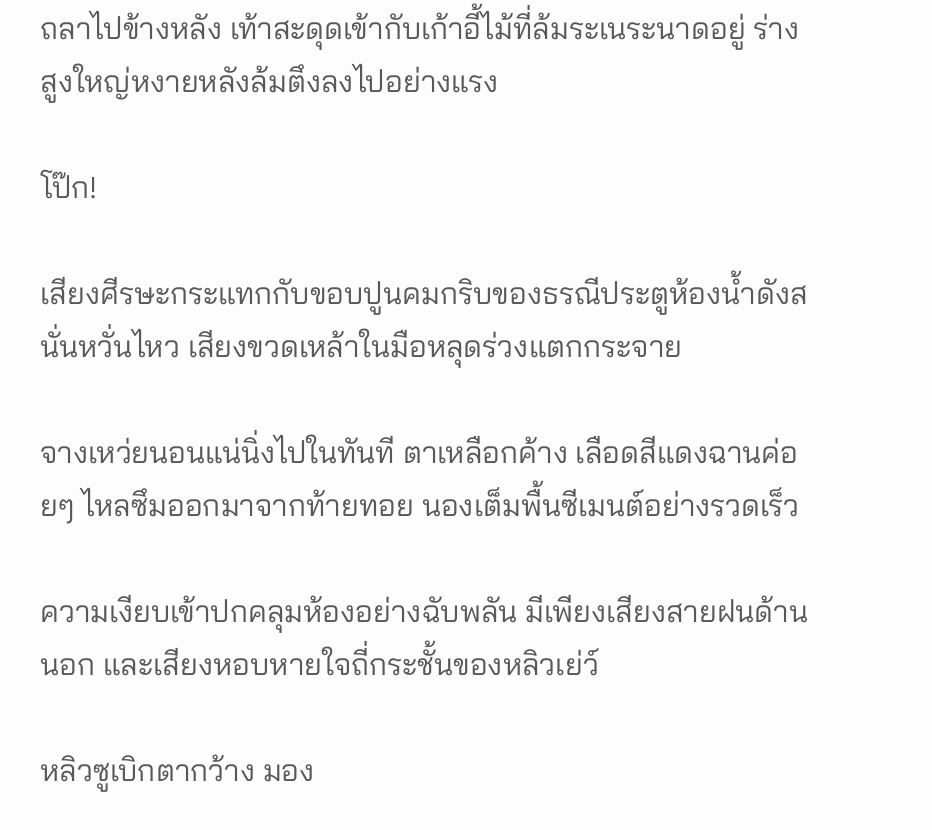ถลาไปข้างหลัง เท้าสะดุดเข้ากับเก้าอี้ไม้ที่ล้มระเนระนาดอยู่ ร่างสูงใหญ่หงายหลังล้มตึงลงไปอย่างแรง

โป๊ก!

เสียงศีรษะกระแทกกับขอบปูนคมกริบของธรณีประตูห้องน้ำดังสนั่นหวั่นไหว เสียงขวดเหล้าในมือหลุดร่วงแตกกระจาย

จางเหว่ยนอนแน่นิ่งไปในทันที ตาเหลือกค้าง เลือดสีแดงฉานค่อยๆ ไหลซึมออกมาจากท้ายทอย นองเต็มพื้นซีเมนต์อย่างรวดเร็ว

ความเงียบเข้าปกคลุมห้องอย่างฉับพลัน มีเพียงเสียงสายฝนด้านนอก และเสียงหอบหายใจถี่กระชั้นของหลิวเย่ว์

หลิวซูเบิกตากว้าง มอง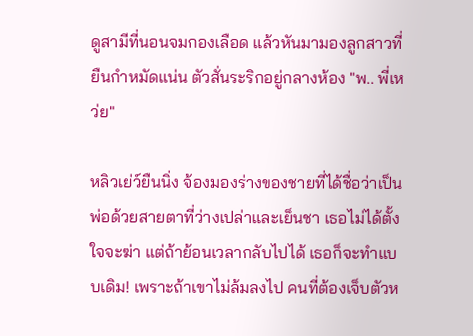ดูสามีที่นอนจมกองเลือด แล้วหันมามองลูกสาวที่ยืนกำหมัดแน่น ตัวสั่นระริกอยู่กลางห้อง "พ.. พี่เหว่ย"

หลิวเย่ว์ยืนนิ่ง จ้องมองร่างของชายที่ได้ชื่อว่าเป็นพ่อด้วยสายตาที่ว่างเปล่าและเย็นชา เธอไม่ได้ตั้งใจจะฆ่า แต่ถ้าย้อนเวลากลับไปได้ เธอก็จะทำแบบเดิม! เพราะถ้าเขาไม่ล้มลงไป คนที่ต้องเจ็บตัวห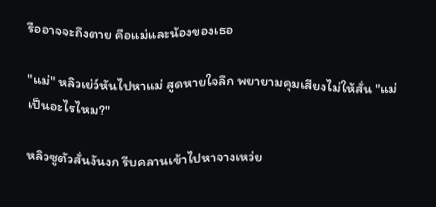รืออาจจะถึงตาย คือแม่และน้องของเธอ

"แม่" หลิวเย่ว์หันไปหาแม่ สูดหายใจลึก พยายามคุมเสียงไม่ให้สั่น "แม่เป็นอะไรไหม?"

หลิวซูตัวสั่นงันงก รีบคลานเข้าไปหาจางเหว่ย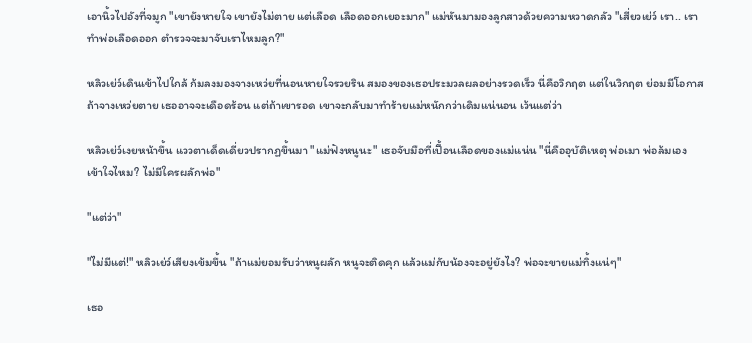เอานิ้วไปอังที่จมูก "เขายังหายใจ เขายังไม่ตาย แต่เลือด เลือดออกเยอะมาก" แม่หันมามองลูกสาวด้วยความหวาดกลัว "เสี่ยวเย่ว์ เรา.. เราทำพ่อเลือดออก ตำรวจจะมาจับเราไหมลูก?"

หลิวเย่ว์เดินเข้าไปใกล้ ก้มลงมองจางเหว่ยที่นอนหายใจรวยริน สมองของเธอประมวลผลอย่างรวดเร็ว นี่คือวิกฤต แต่ในวิกฤต ย่อมมีโอกาส ถ้าจางเหว่ยตาย เธออาจจะเดือดร้อน แต่ถ้าเขารอด เขาจะกลับมาทำร้ายแม่หนักกว่าเดิมแน่นอน เว้นแต่ว่า

หลิวเย่ว์เงยหน้าขึ้น แววตาเด็ดเดี่ยวปรากฏขึ้นมา "แม่ฟังหนูนะ" เธอจับมือที่เปื้อนเลือดของแม่แน่น "นี่คืออุบัติเหตุ พ่อเมา พ่อล้มเอง เข้าใจไหม? ไม่มีใครผลักพ่อ"

"แต่ว่า"

"ไม่มีแต่!" หลิวเย่ว์เสียงเข้มขึ้น "ถ้าแม่ยอมรับว่าหนูผลัก หนูจะติดคุก แล้วแม่กับน้องจะอยู่ยังไง? พ่อจะขายแม่ทิ้งแน่ๆ"

เธอ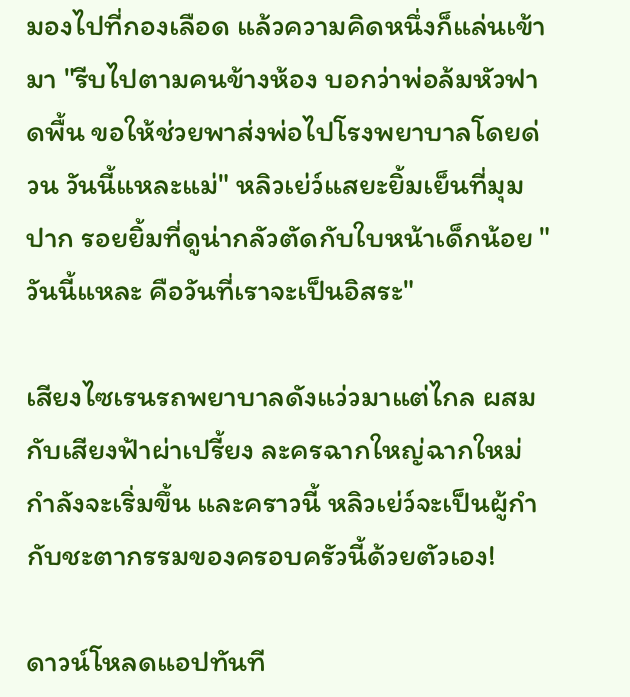มองไปที่กองเลือด แล้วความคิดหนึ่งก็แล่นเข้ามา "รีบไปตามคนข้างห้อง บอกว่าพ่อล้มหัวฟาดพื้น ขอให้ช่วยพาส่งพ่อไปโรงพยาบาลโดยด่วน วันนี้แหละแม่" หลิวเย่ว์แสยะยิ้มเย็นที่มุมปาก รอยยิ้มที่ดูน่ากลัวตัดกับใบหน้าเด็กน้อย "วันนี้แหละ คือวันที่เราจะเป็นอิสระ"

เสียงไซเรนรถพยาบาลดังแว่วมาแต่ไกล ผสมกับเสียงฟ้าผ่าเปรี้ยง ละครฉากใหญ่ฉากใหม่กำลังจะเริ่มขึ้น และคราวนี้ หลิวเย่ว์จะเป็นผู้กำกับชะตากรรมของครอบครัวนี้ด้วยตัวเอง!

ดาวน์โหลดแอปทันที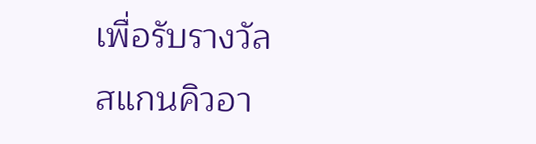เพื่อรับรางวัล
สแกนคิวอา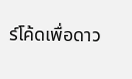ร์โค้ดเพื่อดาว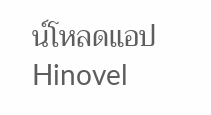น์โหลดแอปHinovel